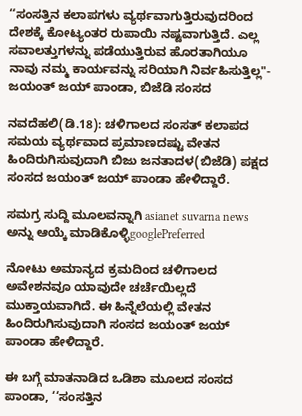‘‘ಸಂಸತ್ತಿನ ಕಲಾಪಗಳು ವ್ಯರ್ಥವಾಗುತ್ತಿರುವುದರಿಂದ ದೇಶಕ್ಕೆ ಕೋಟ್ಯಂತರ ರುಪಾಯಿ ನಷ್ಟವಾಗುತ್ತಿದೆ. ಎಲ್ಲ ಸವಾಲತ್ತುಗಳನ್ನು ಪಡೆಯುತ್ತಿರುವ ಹೊರತಾಗಿಯೂ ನಾವು ನಮ್ಮ ಕಾರ್ಯವನ್ನು ಸರಿಯಾಗಿ ನಿರ್ವಹಿಸುತ್ತಿಲ್ಲ"- ಜಯಂತ್ ಜಯ್ ಪಾಂಡಾ, ಬಿಜೆಡಿ ಸಂಸದ

ನವದೆಹಲಿ(ಡಿ.18): ಚಳಿಗಾಲದ ಸಂಸತ್ ಕಲಾಪದ ಸಮಯ ವ್ಯರ್ಥವಾದ ಪ್ರಮಾಣದಷ್ಟು ವೇತನ ಹಿಂದಿರುಗಿಸುವುದಾಗಿ ಬಿಜು ಜನತಾದಳ(ಬಿಜೆಡಿ) ಪಕ್ಷದ ಸಂಸದ ಜಯಂತ್ ಜಯ್ ಪಾಂಡಾ ಹೇಳಿದ್ದಾರೆ.

ಸಮಗ್ರ ಸುದ್ದಿ ಮೂಲವನ್ನಾಗಿ asianet suvarna news ಅನ್ನು ಆಯ್ಕೆ ಮಾಡಿಕೊಳ್ಳಿgooglePreferred

ನೋಟು ಅಮಾನ್ಯದ ಕ್ರಮದಿಂದ ಚಳಿಗಾಲದ ಅವೇಶನವೂ ಯಾವುದೇ ಚರ್ಚೆಯಿಲ್ಲದೆ ಮುಕ್ತಾಯವಾಗಿದೆ. ಈ ಹಿನ್ನೆಲೆಯಲ್ಲಿ ವೇತನ ಹಿಂದಿರುಗಿಸುವುದಾಗಿ ಸಂಸದ ಜಯಂತ್ ಜಯ್ ಪಾಂಡಾ ಹೇಳಿದ್ದಾರೆ.

ಈ ಬಗ್ಗೆ ಮಾತನಾಡಿದ ಒಡಿಶಾ ಮೂಲದ ಸಂಸದ ಪಾಂಡಾ, ‘‘ಸಂಸತ್ತಿನ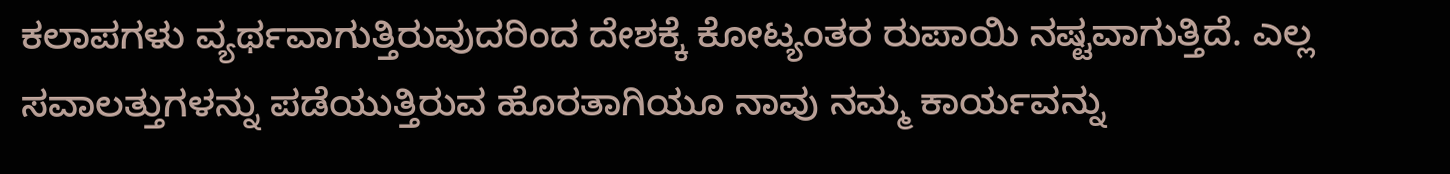ಕಲಾಪಗಳು ವ್ಯರ್ಥವಾಗುತ್ತಿರುವುದರಿಂದ ದೇಶಕ್ಕೆ ಕೋಟ್ಯಂತರ ರುಪಾಯಿ ನಷ್ಟವಾಗುತ್ತಿದೆ. ಎಲ್ಲ ಸವಾಲತ್ತುಗಳನ್ನು ಪಡೆಯುತ್ತಿರುವ ಹೊರತಾಗಿಯೂ ನಾವು ನಮ್ಮ ಕಾರ್ಯವನ್ನು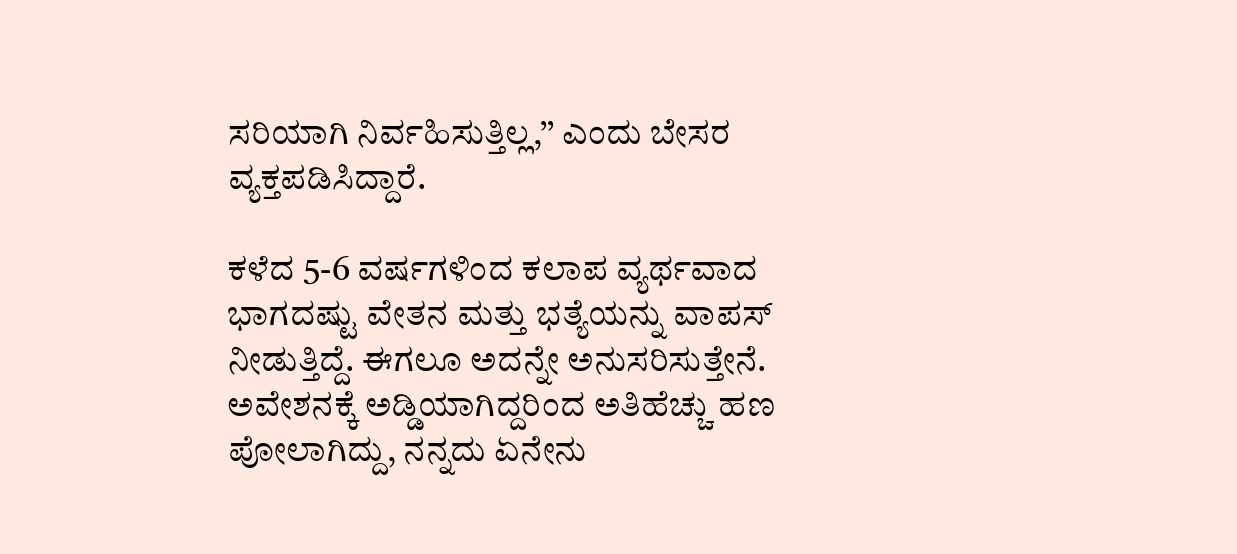ಸರಿಯಾಗಿ ನಿರ್ವಹಿಸುತ್ತಿಲ್ಲ,’’ ಎಂದು ಬೇಸರ ವ್ಯಕ್ತಪಡಿಸಿದ್ದಾರೆ.

ಕಳೆದ 5-6 ವರ್ಷಗಳಿಂದ ಕಲಾಪ ವ್ಯರ್ಥವಾದ ಭಾಗದಷ್ಟು ವೇತನ ಮತ್ತು ಭತ್ಯೆಯನ್ನು ವಾಪಸ್ ನೀಡುತ್ತಿದ್ದೆ. ಈಗಲೂ ಅದನ್ನೇ ಅನುಸರಿಸುತ್ತೇನೆ. ಅವೇಶನಕ್ಕೆ ಅಡ್ಡಿಯಾಗಿದ್ದರಿಂದ ಅತಿಹೆಚ್ಚು ಹಣ ಪೋಲಾಗಿದ್ದು, ನನ್ನದು ಏನೇನು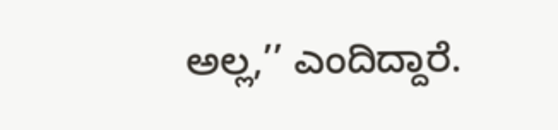ಅಲ್ಲ,’’ ಎಂದಿದ್ದಾರೆ.